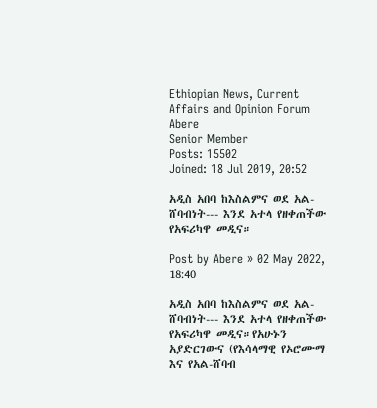Ethiopian News, Current Affairs and Opinion Forum
Abere
Senior Member
Posts: 15502
Joined: 18 Jul 2019, 20:52

አዲስ አበባ ከእስልምና ወደ አል-ሸባብነት--- እንደ አተላ የዘቀጠችው የአፍሪካዋ መዲና።

Post by Abere » 02 May 2022, 18:40

አዲስ አበባ ከእስልምና ወደ አል-ሸባብነት--- እንደ አተላ የዘቀጠችው የአፍሪካዋ መዲና።የአሁኑን አያድርገውና (የእሳላማዊ የኦሮሙማ እና የአል-ሸባብ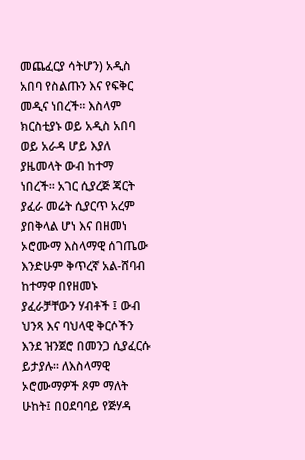መጨፈርያ ሳትሆን) አዲስ አበባ የስልጡን እና የፍቅር መዲና ነበረች። እስላም ክርስቲያኑ ወይ አዲስ አበባ ወይ አራዳ ሆይ እያለ ያዜመላት ውብ ከተማ ነበረች። አገር ሲያረጅ ጃርት ያፈራ መሬት ሲያርጥ አረም ያበቅላል ሆነ እና በዘመነ ኦሮሙማ እስላማዊ ሰገጤው እንድሁም ቅጥረኛ አል-ሸባብ ከተማዋ በየዘመኑ ያፈራቻቸውን ሃብቶች ፤ ውብ ህንጻ እና ባህላዊ ቅርሶችን እንደ ዝንጀሮ በመንጋ ሲያፈርሱ ይታያሉ። ለእስላማዊ ኦሮሙማዎች ጾም ማለት ሁከት፤ በዐደባባይ የጅሃዳ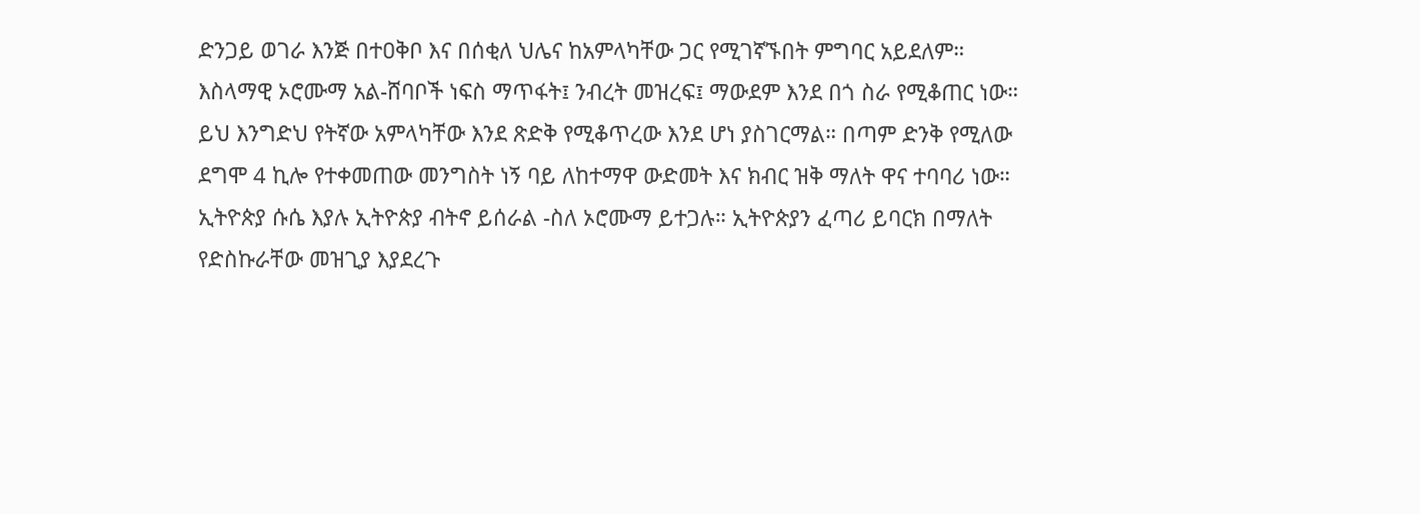ድንጋይ ወገራ እንጅ በተዐቅቦ እና በሰቂለ ህሌና ከአምላካቸው ጋር የሚገኛኙበት ምግባር አይደለም። እስላማዊ ኦሮሙማ አል-ሸባቦች ነፍስ ማጥፋት፤ ንብረት መዝረፍ፤ ማውደም እንደ በጎ ስራ የሚቆጠር ነው። ይህ እንግድህ የትኛው አምላካቸው እንደ ጽድቅ የሚቆጥረው እንደ ሆነ ያስገርማል። በጣም ድንቅ የሚለው ደግሞ 4 ኪሎ የተቀመጠው መንግስት ነኝ ባይ ለከተማዋ ውድመት እና ክብር ዝቅ ማለት ዋና ተባባሪ ነው። ኢትዮጵያ ሱሴ እያሉ ኢትዮጵያ ብትኖ ይሰራል -ስለ ኦሮሙማ ይተጋሉ። ኢትዮጵያን ፈጣሪ ይባርክ በማለት የድስኩራቸው መዝጊያ እያደረጉ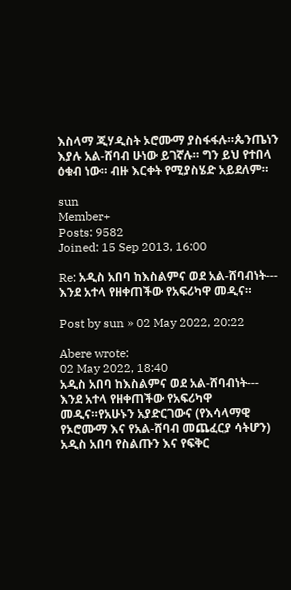እስላማ ጂሃዲስት ኦሮሙማ ያስፋፋሉ።ጴንጤነን እያሉ አል-ሸባብ ሁነው ይገኛሉ። ግን ይህ የተበላ ዕቁብ ነው። ብዙ እርቀት የሚያስሄድ አይደለም።

sun
Member+
Posts: 9582
Joined: 15 Sep 2013, 16:00

Re: አዲስ አበባ ከእስልምና ወደ አል-ሸባብነት--- እንደ አተላ የዘቀጠችው የአፍሪካዋ መዲና።

Post by sun » 02 May 2022, 20:22

Abere wrote:
02 May 2022, 18:40
አዲስ አበባ ከእስልምና ወደ አል-ሸባብነት--- እንደ አተላ የዘቀጠችው የአፍሪካዋ መዲና።የአሁኑን አያድርገውና (የእሳላማዊ የኦሮሙማ እና የአል-ሸባብ መጨፈርያ ሳትሆን) አዲስ አበባ የስልጡን እና የፍቅር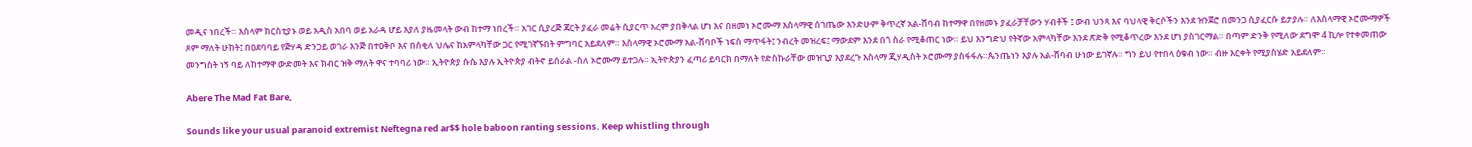መዲና ነበረች። እስላም ክርስቲያኑ ወይ አዲስ አበባ ወይ አራዳ ሆይ እያለ ያዜመላት ውብ ከተማ ነበረች። አገር ሲያረጅ ጃርት ያፈራ መሬት ሲያርጥ አረም ያበቅላል ሆነ እና በዘመነ ኦሮሙማ እስላማዊ ሰገጤው እንድሁም ቅጥረኛ አል-ሸባብ ከተማዋ በየዘመኑ ያፈራቻቸውን ሃብቶች ፤ ውብ ህንጻ እና ባህላዊ ቅርሶችን እንደ ዝንጀሮ በመንጋ ሲያፈርሱ ይታያሉ። ለእስላማዊ ኦሮሙማዎች ጾም ማለት ሁከት፤ በዐደባባይ የጅሃዳ ድንጋይ ወገራ እንጅ በተዐቅቦ እና በሰቂለ ህሌና ከአምላካቸው ጋር የሚገኛኙበት ምግባር አይደለም። እስላማዊ ኦሮሙማ አል-ሸባቦች ነፍስ ማጥፋት፤ ንብረት መዝረፍ፤ ማውደም እንደ በጎ ስራ የሚቆጠር ነው። ይህ እንግድህ የትኛው አምላካቸው እንደ ጽድቅ የሚቆጥረው እንደ ሆነ ያስገርማል። በጣም ድንቅ የሚለው ደግሞ 4 ኪሎ የተቀመጠው መንግስት ነኝ ባይ ለከተማዋ ውድመት እና ክብር ዝቅ ማለት ዋና ተባባሪ ነው። ኢትዮጵያ ሱሴ እያሉ ኢትዮጵያ ብትኖ ይሰራል -ስለ ኦሮሙማ ይተጋሉ። ኢትዮጵያን ፈጣሪ ይባርክ በማለት የድስኩራቸው መዝጊያ እያደረጉ እስላማ ጂሃዲስት ኦሮሙማ ያስፋፋሉ።ጴንጤነን እያሉ አል-ሸባብ ሁነው ይገኛሉ። ግን ይህ የተበላ ዕቁብ ነው። ብዙ እርቀት የሚያስሄድ አይደለም።

Abere The Mad Fat Bare,

Sounds like your usual paranoid extremist Neftegna red ar$$ hole baboon ranting sessions. Keep whistling through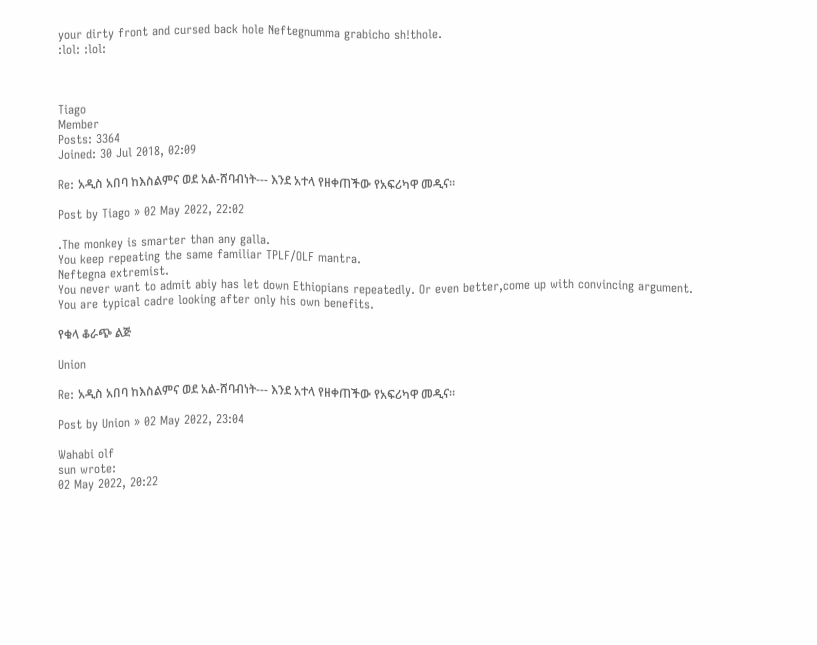your dirty front and cursed back hole Neftegnumma grabicho sh!thole.
:lol: :lol:



Tiago
Member
Posts: 3364
Joined: 30 Jul 2018, 02:09

Re: አዲስ አበባ ከእስልምና ወደ አል-ሸባብነት--- እንደ አተላ የዘቀጠችው የአፍሪካዋ መዲና።

Post by Tiago » 02 May 2022, 22:02

.The monkey is smarter than any galla.
You keep repeating the same familiar TPLF/OLF mantra.
Neftegna extremist.
You never want to admit abiy has let down Ethiopians repeatedly. Or even better,come up with convincing argument.
You are typical cadre looking after only his own benefits.

የቁላ ቆራጭ ልጅ

Union

Re: አዲስ አበባ ከእስልምና ወደ አል-ሸባብነት--- እንደ አተላ የዘቀጠችው የአፍሪካዋ መዲና።

Post by Union » 02 May 2022, 23:04

Wahabi olf
sun wrote:
02 May 2022, 20:22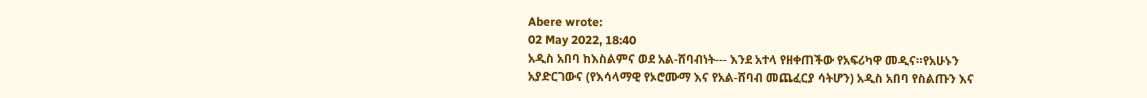Abere wrote:
02 May 2022, 18:40
አዲስ አበባ ከእስልምና ወደ አል-ሸባብነት--- እንደ አተላ የዘቀጠችው የአፍሪካዋ መዲና።የአሁኑን አያድርገውና (የእሳላማዊ የኦሮሙማ እና የአል-ሸባብ መጨፈርያ ሳትሆን) አዲስ አበባ የስልጡን እና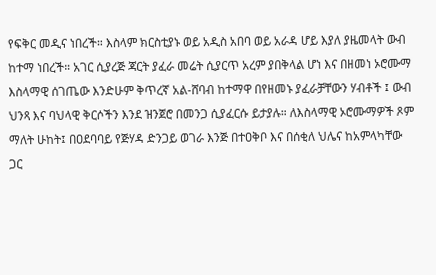የፍቅር መዲና ነበረች። እስላም ክርስቲያኑ ወይ አዲስ አበባ ወይ አራዳ ሆይ እያለ ያዜመላት ውብ ከተማ ነበረች። አገር ሲያረጅ ጃርት ያፈራ መሬት ሲያርጥ አረም ያበቅላል ሆነ እና በዘመነ ኦሮሙማ እስላማዊ ሰገጤው እንድሁም ቅጥረኛ አል-ሸባብ ከተማዋ በየዘመኑ ያፈራቻቸውን ሃብቶች ፤ ውብ ህንጻ እና ባህላዊ ቅርሶችን እንደ ዝንጀሮ በመንጋ ሲያፈርሱ ይታያሉ። ለእስላማዊ ኦሮሙማዎች ጾም ማለት ሁከት፤ በዐደባባይ የጅሃዳ ድንጋይ ወገራ እንጅ በተዐቅቦ እና በሰቂለ ህሌና ከአምላካቸው ጋር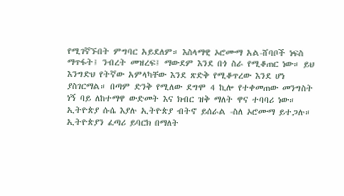የሚገኛኙበት ምግባር አይደለም። እስላማዊ ኦሮሙማ አል-ሸባቦች ነፍስ ማጥፋት፤ ንብረት መዝረፍ፤ ማውደም እንደ በጎ ስራ የሚቆጠር ነው። ይህ እንግድህ የትኛው አምላካቸው እንደ ጽድቅ የሚቆጥረው እንደ ሆነ ያስገርማል። በጣም ድንቅ የሚለው ደግሞ 4 ኪሎ የተቀመጠው መንግስት ነኝ ባይ ለከተማዋ ውድመት እና ክብር ዝቅ ማለት ዋና ተባባሪ ነው። ኢትዮጵያ ሱሴ እያሉ ኢትዮጵያ ብትኖ ይሰራል -ስለ ኦሮሙማ ይተጋሉ። ኢትዮጵያን ፈጣሪ ይባርክ በማለት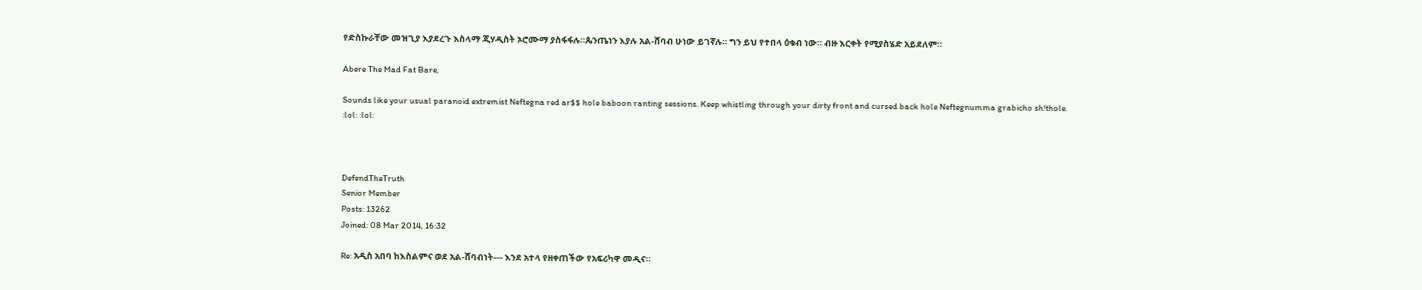የድስኩራቸው መዝጊያ እያደረጉ እስላማ ጂሃዲስት ኦሮሙማ ያስፋፋሉ።ጴንጤነን እያሉ አል-ሸባብ ሁነው ይገኛሉ። ግን ይህ የተበላ ዕቁብ ነው። ብዙ እርቀት የሚያስሄድ አይደለም።

Abere The Mad Fat Bare,

Sounds like your usual paranoid extremist Neftegna red ar$$ hole baboon ranting sessions. Keep whistling through your dirty front and cursed back hole Neftegnumma grabicho sh!thole.
:lol: :lol:



DefendTheTruth
Senior Member
Posts: 13262
Joined: 08 Mar 2014, 16:32

Re: አዲስ አበባ ከእስልምና ወደ አል-ሸባብነት--- እንደ አተላ የዘቀጠችው የአፍሪካዋ መዲና።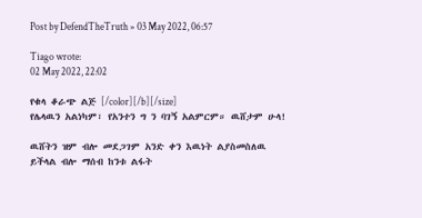Post by DefendTheTruth » 03 May 2022, 06:57

Tiago wrote:
02 May 2022, 22:02

የቁላ ቆራጭ ልጅ [/color][/b][/size]
የሌላዉን አልነካም፣ የአንተን ግ ን ባገኝ አልምርም። ዉሸታም ሁላ!

ዉሸትን ዝም ብሎ መደጋገም አንድ ቀን እዉነት ልያስመስለዉ ይችላል ብሎ ማሰብ ከንቱ ልፋት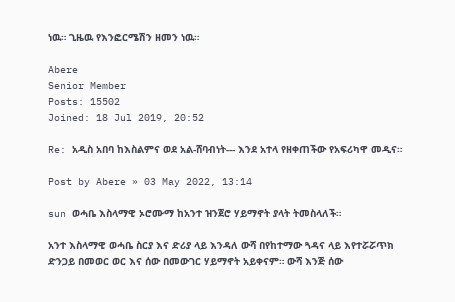ነዉ። ጊዜዉ የእንፎርሜሽን ዘመን ነዉ።

Abere
Senior Member
Posts: 15502
Joined: 18 Jul 2019, 20:52

Re: አዲስ አበባ ከእስልምና ወደ አል-ሸባብነት--- እንደ አተላ የዘቀጠችው የአፍሪካዋ መዲና።

Post by Abere » 03 May 2022, 13:14

sun ወሓቤ እስላማዊ ኦሮሙማ ከአንተ ዝንጀሮ ሃይማኖት ያላት ትመስላለች።

አንተ እስላማዊ ወሓቤ ስርያ እና ድሪያ ላይ እንዳለ ውሻ በየከተማው ጓዳና ላይ እየተሯሯጥክ ድንጋይ በመወር ወር እና ሰው በመውገር ሃይማኖት አይቀናም። ውሻ እንጅ ሰው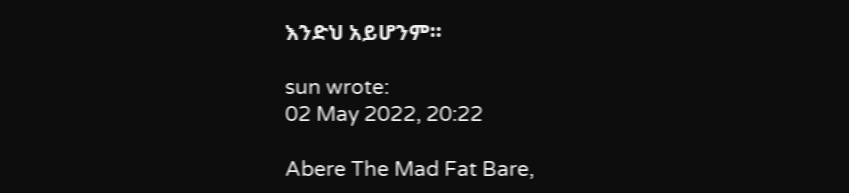እንድህ አይሆንም።

sun wrote:
02 May 2022, 20:22

Abere The Mad Fat Bare,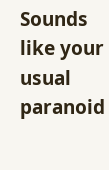Sounds like your usual paranoid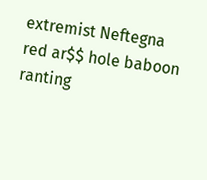extremist Neftegna red ar$$ hole baboon ranting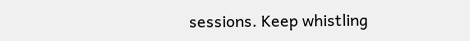sessions. Keep whistling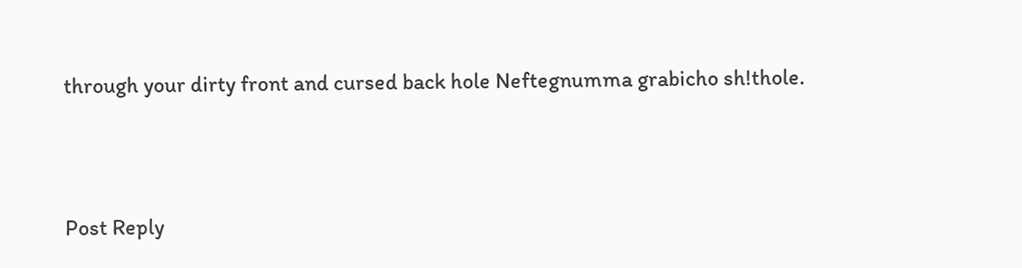through your dirty front and cursed back hole Neftegnumma grabicho sh!thole.




Post Reply